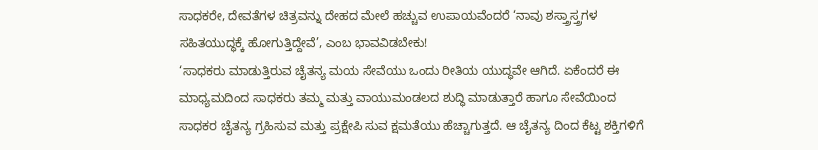ಸಾಧಕರೇ, ದೇವತೆಗಳ ಚಿತ್ರವನ್ನು ದೇಹದ ಮೇಲೆ ಹಚ್ಚುವ ಉಪಾಯವೆಂದರೆ ‘ನಾವು ಶಸ್ತ್ರಾಸ್ತ್ರಗಳ
ಸಹಿತಯುದ್ಧಕ್ಕೆ ಹೋಗುತ್ತಿದ್ದೇವೆ’, ಎಂಬ ಭಾವವಿಡಬೇಕು!
‘ಸಾಧಕರು ಮಾಡುತ್ತಿರುವ ಚೈತನ್ಯ ಮಯ ಸೇವೆಯು ಒಂದು ರೀತಿಯ ಯುದ್ಧವೇ ಆಗಿದೆ. ಏಕೆಂದರೆ ಈ ಮಾಧ್ಯಮದಿಂದ ಸಾಧಕರು ತಮ್ಮ ಮತ್ತು ವಾಯುಮಂಡಲದ ಶುದ್ಧಿ ಮಾಡುತ್ತಾರೆ ಹಾಗೂ ಸೇವೆಯಿಂದ ಸಾಧಕರ ಚೈತನ್ಯ ಗ್ರಹಿಸುವ ಮತ್ತು ಪ್ರಕ್ಷೇಪಿ ಸುವ ಕ್ಷಮತೆಯು ಹೆಚ್ಚಾಗುತ್ತದೆ. ಆ ಚೈತನ್ಯ ದಿಂದ ಕೆಟ್ಟ ಶಕ್ತಿಗಳಿಗೆ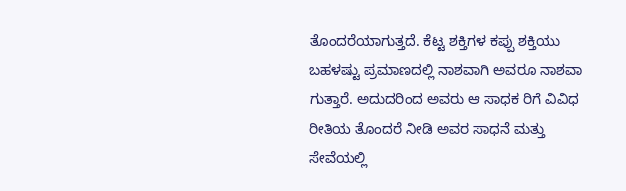ತೊಂದರೆಯಾಗುತ್ತದೆ. ಕೆಟ್ಟ ಶಕ್ತಿಗಳ ಕಪ್ಪು ಶಕ್ತಿಯು ಬಹಳಷ್ಟು ಪ್ರಮಾಣದಲ್ಲಿ ನಾಶವಾಗಿ ಅವರೂ ನಾಶವಾ ಗುತ್ತಾರೆ. ಅದುದರಿಂದ ಅವರು ಆ ಸಾಧಕ ರಿಗೆ ವಿವಿಧ ರೀತಿಯ ತೊಂದರೆ ನೀಡಿ ಅವರ ಸಾಧನೆ ಮತ್ತು ಸೇವೆಯಲ್ಲಿ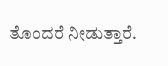ತೊಂದರೆ ನೀಡುತ್ತಾರೆ.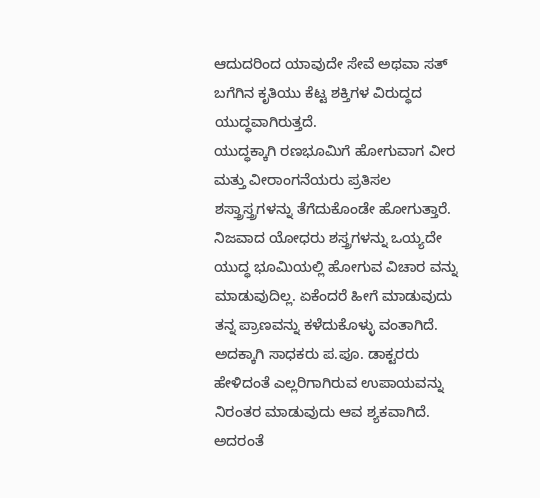ಆದುದರಿಂದ ಯಾವುದೇ ಸೇವೆ ಅಥವಾ ಸತ್ ಬಗೆಗಿನ ಕೃತಿಯು ಕೆಟ್ಟ ಶಕ್ತಿಗಳ ವಿರುದ್ಧದ ಯುದ್ಧವಾಗಿರುತ್ತದೆ.
ಯುದ್ಧಕ್ಕಾಗಿ ರಣಭೂಮಿಗೆ ಹೋಗುವಾಗ ವೀರ ಮತ್ತು ವೀರಾಂಗನೆಯರು ಪ್ರತಿಸಲ ಶಸ್ತ್ರಾಸ್ತ್ರಗಳನ್ನು ತೆಗೆದುಕೊಂಡೇ ಹೋಗುತ್ತಾರೆ. ನಿಜವಾದ ಯೋಧರು ಶಸ್ತ್ರಗಳನ್ನು ಒಯ್ಯದೇ ಯುದ್ಧ ಭೂಮಿಯಲ್ಲಿ ಹೋಗುವ ವಿಚಾರ ವನ್ನು ಮಾಡುವುದಿಲ್ಲ. ಏಕೆಂದರೆ ಹೀಗೆ ಮಾಡುವುದು ತನ್ನ ಪ್ರಾಣವನ್ನು ಕಳೆದುಕೊಳ್ಳು ವಂತಾಗಿದೆ. ಅದಕ್ಕಾಗಿ ಸಾಧಕರು ಪ.ಪೂ. ಡಾಕ್ಟರರು ಹೇಳಿದಂತೆ ಎಲ್ಲರಿಗಾಗಿರುವ ಉಪಾಯವನ್ನು ನಿರಂತರ ಮಾಡುವುದು ಆವ ಶ್ಯಕವಾಗಿದೆ. ಅದರಂತೆ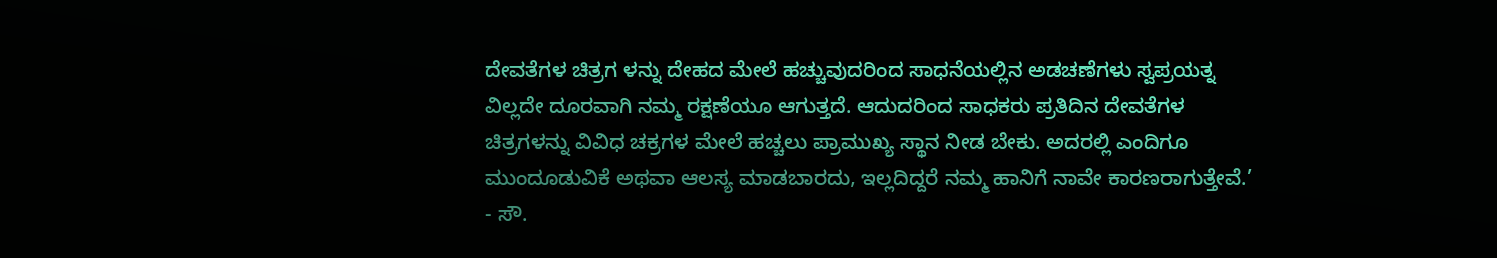ದೇವತೆಗಳ ಚಿತ್ರಗ ಳನ್ನು ದೇಹದ ಮೇಲೆ ಹಚ್ಚುವುದರಿಂದ ಸಾಧನೆಯಲ್ಲಿನ ಅಡಚಣೆಗಳು ಸ್ವಪ್ರಯತ್ನ ವಿಲ್ಲದೇ ದೂರವಾಗಿ ನಮ್ಮ ರಕ್ಷಣೆಯೂ ಆಗುತ್ತದೆ. ಆದುದರಿಂದ ಸಾಧಕರು ಪ್ರತಿದಿನ ದೇವತೆಗಳ ಚಿತ್ರಗಳನ್ನು ವಿವಿಧ ಚಕ್ರಗಳ ಮೇಲೆ ಹಚ್ಚಲು ಪ್ರಾಮುಖ್ಯ ಸ್ಥಾನ ನೀಡ ಬೇಕು. ಅದರಲ್ಲಿ ಎಂದಿಗೂ ಮುಂದೂಡುವಿಕೆ ಅಥವಾ ಆಲಸ್ಯ ಮಾಡಬಾರದು, ಇಲ್ಲದಿದ್ದರೆ ನಮ್ಮ ಹಾನಿಗೆ ನಾವೇ ಕಾರಣರಾಗುತ್ತೇವೆ.’ - ಸೌ.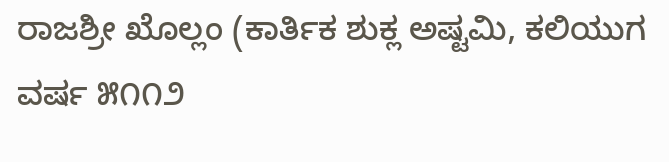ರಾಜಶ್ರೀ ಖೊಲ್ಲಂ (ಕಾರ್ತಿಕ ಶುಕ್ಲ ಅಷ್ಟಮಿ, ಕಲಿಯುಗ ವರ್ಷ ೫೧೧೨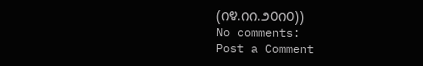(೧೪.೧೧.೨೦೧೦))
No comments:
Post a Comment